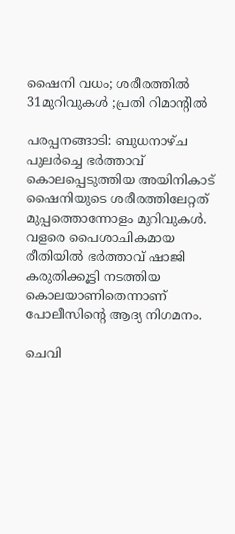ഷൈനി വധം; ശരീരത്തില്‍ 31മുറിവുകള്‍ ;പ്രതി റിമാന്റില്‍

പരപ്പനങ്ങാടി: ബുധനാഴ്ച പുലര്‍ച്ചെ ഭര്‍ത്താവ് കൊലപ്പെടുത്തിയ അയിനികാട് ഷൈനിയുടെ ശരീരത്തിലേറ്റത് മുപ്പത്തൊന്നോളം മുറിവുകള്‍. വളരെ പൈശാചികമായ രീതിയില്‍ ഭര്‍ത്താവ് ഷാജി കരുതിക്കൂട്ടി നടത്തിയ കൊലയാണിതെന്നാണ് പോലീസിന്റെ ആദ്യ നിഗമനം.

ചെവി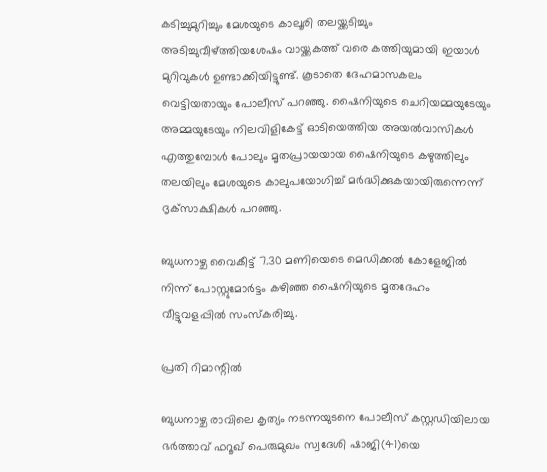കടിച്ചുമുറിച്ചും മേശയുടെ കാലൂരി തലയ്ക്കടിച്ചും അടിച്ചുവീഴ്ത്തിയശേഷം വായ്ക്കകത്ത് വരെ കത്തിയുമായി ഇയാള്‍ മുറിവുകള്‍ ഉണ്ടാക്കിയിട്ടുണ്ട്. കൂടാതെ ദേഹമാസകലം വെട്ടിയതായും പോലീസ് പറഞ്ഞു. ഷൈനിയുടെ ചെറിയമ്മയുടേയും അമ്മയുടേയും നിലവിളികേട്ട് ഓടിയെത്തിയ അയല്‍വാസികള്‍ എത്തുമ്പോള്‍ പോലും മൃതപ്രായയായ ഷൈനിയുടെ കഴുത്തിലും തലയിലും മേശയുടെ കാലുപയോഗിച്ച് മര്‍ദ്ധിക്കുകയായിരുന്നെന്ന് ദൃക്‌സാക്ഷികള്‍ പറഞ്ഞു.

ബുധനാഴ്ച വൈകീട്ട് 7.30 മണിയെടെ മെഡിക്കല്‍ കോളേജില്‍ നിന്ന് പോസ്റ്റുമോര്‍ട്ടം കഴിഞ്ഞ ഷൈനിയുടെ മൃതദേഹം വീട്ടുവളപ്പില്‍ സംസ്‌കരിച്ചു.

പ്രതി റിമാന്റില്‍

ബുധനാഴ്ച രാവിലെ കൃത്യം നടന്നയുടനെ പോലീസ് കസ്റ്റഡിയിലായ ഭര്‍ത്താവ് ഫറൂഖ് പെരുമുഖം സ്വദേശി ഷാജി(41)യെ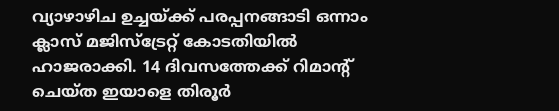വ്യാഴാഴിച ഉച്ചയ്ക്ക് പരപ്പനങ്ങാടി ഒന്നാം ക്ലാസ് മജിസ്‌ട്രേറ്റ് കോടതിയില്‍ ഹാജരാക്കി. 14 ദിവസത്തേക്ക് റിമാന്റ് ചെയ്ത ഇയാളെ തിരൂര്‍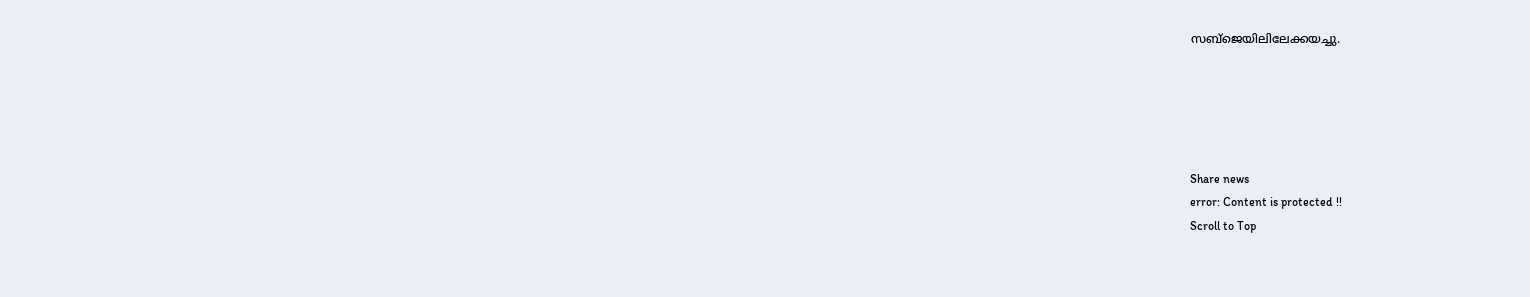സബ്‌ജെയിലിലേക്കയച്ചു.





Share news
error: Content is protected !!
Scroll to Top